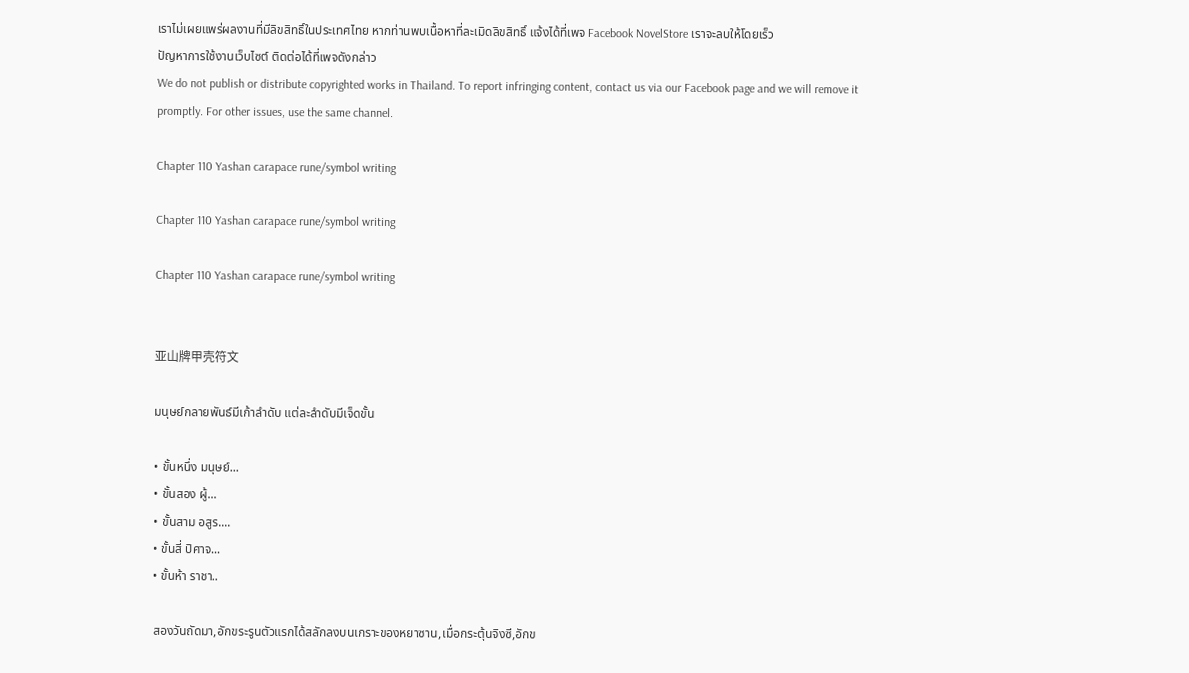เราไม่เผยแพร่ผลงานที่มีลิขสิทธิ์ในประเทศไทย หากท่านพบเนื้อหาที่ละเมิดลิขสิทธิ์ แจ้งได้ที่เพจ Facebook NovelStore เราจะลบให้โดยเร็ว
ปัญหาการใช้งานเว็บไซต์ ติดต่อได้ที่เพจดังกล่าว
We do not publish or distribute copyrighted works in Thailand. To report infringing content, contact us via our Facebook page and we will remove it promptly. For other issues, use the same channel.

Chapter 110 Yashan carapace rune/symbol writing

Chapter 110 Yashan carapace rune/symbol writing

Chapter 110 Yashan carapace rune/symbol writing


亚山牌甲壳符文

มนุษย์กลายพันธ์มีเก้าลำดับ แต่ละลำดับมีเจ็ดขั้น

• ขั้นหนึ่ง มนุษย์...
• ขั้นสอง ผู้...
• ขั้นสาม อสูร....
• ขั้นสี่ ปิศาจ...
• ขั้นห้า ราชา..

สองวันถัดมา,อักขระรูนตัวแรกได้สลักลงบนเกราะของหยาซาน,เมื่อกระตุ้นจิงซี,อักข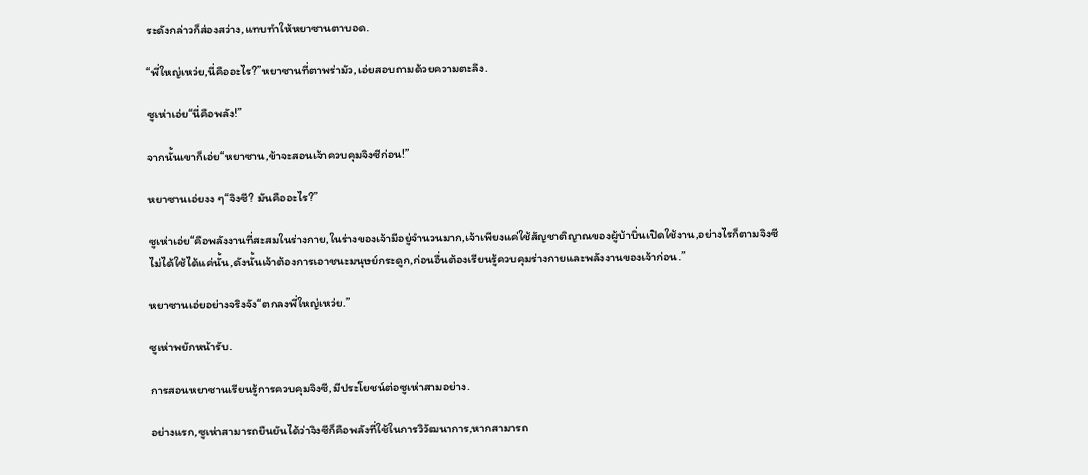ระดังกล่าวก็ส่องสว่าง,แทบทำให้หยาซานตาบอด.

“พี่ใหญ่เหว่ย,นี่คืออะไร?”หยาซานที่ตาพร่ามัว,เอ่ยสอบถามด้วยความตะลึง.

ซูเห่าเอ่ย“นี่คือพลัง!”

จากนั้นเขาก็เอ่ย“หยาซาน,ข้าจะสอนเจ้าควบคุมจิงซีก่อน!”

หยาซานเอ่ยงง ๆ“จิงซี? มันคืออะไร?”

ซูเห่าเอ่ย“คือพลังงานที่สะสมในร่างกาย,ในร่างของเจ้ามีอยู่จำนวนมาก,เจ้าเพียงแค่ใช้สัญชาติญาณของผู้บ้าบิ่นเปิดใช้งาน,อย่างไรก็ตามจิงซีไม่ได้ใช้ได้แค่นั้น,ดังนั้นเจ้าต้องการเอาชนะมนุษย์กระดูก,ก่อนอื่นต้องเรียนรู้ควบคุมร่างกายและพลังงานของเจ้าก่อน.”

หยาซานเอ่ยอย่างจริงจัง“ตกลงพี่ใหญ่เหว่ย.”

ซูเห่าพยักหน้ารับ.

การสอนหยาซานเรียนรู้การควบคุมจิงซี,มีประโยชน์ต่อซูเห่าสามอย่าง.

อย่างแรก,ซูเห่าสามารถยืนยันได้ว่าจิงซีก็คือพลังที่ใช้ในการวิวัฒนาการ,หากสามารถ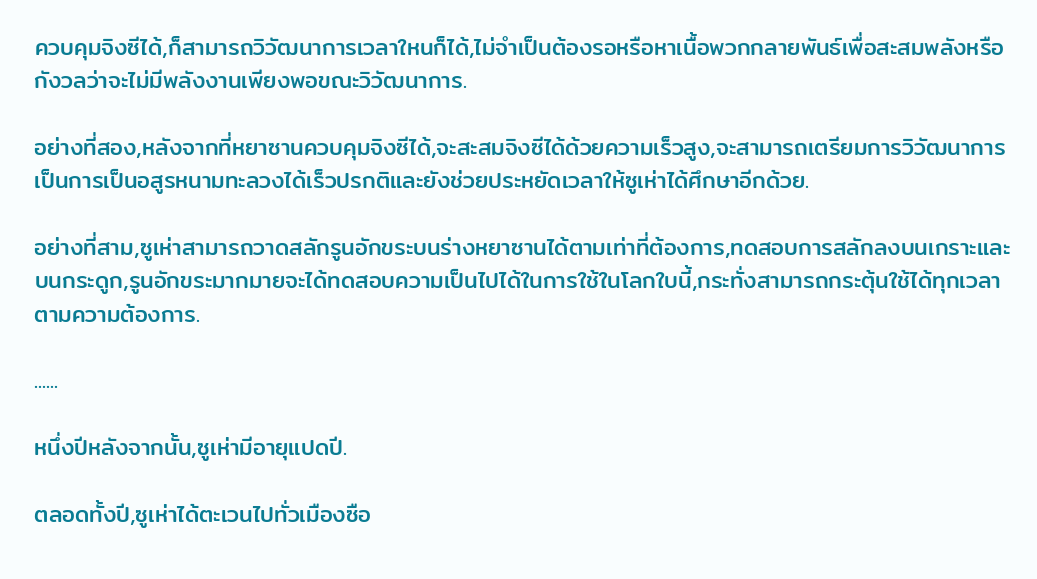ควบคุมจิงซีได้,ก็สามารถวิวัฒนาการเวลาใหนก็ได้,ไม่จำเป็นต้องรอหรือหาเนื้อพวกกลายพันธ์เพื่อสะสมพลังหรือกังวลว่าจะไม่มีพลังงานเพียงพอขณะวิวัฒนาการ.

อย่างที่สอง,หลังจากที่หยาซานควบคุมจิงซีได้,จะสะสมจิงซีได้ด้วยความเร็วสูง,จะสามารถเตรียมการวิวัฒนาการ เป็นการเป็นอสูรหนามทะลวงได้เร็วปรกติและยังช่วยประหยัดเวลาให้ซูเห่าได้ศึกษาอีกด้วย.

อย่างที่สาม,ซูเห่าสามารถวาดสลักรูนอักขระบนร่างหยาซานได้ตามเท่าที่ต้องการ,ทดสอบการสลักลงบนเกราะและบนกระดูก,รูนอักขระมากมายจะได้ทดสอบความเป็นไปได้ในการใช้ในโลกใบนี้,กระทั่งสามารถกระตุ้นใช้ได้ทุกเวลาตามความต้องการ.

......

หนึ่งปีหลังจากนั้น,ซูเห่ามีอายุแปดปี.

ตลอดทั้งปี,ซูเห่าได้ตะเวนไปทั่วเมืองซือ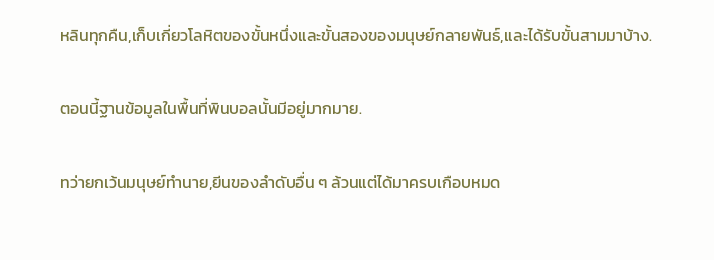หลินทุกคืน,เก็บเกี่ยวโลหิตของขั้นหนึ่งและขั้นสองของมนุษย์กลายพันธ์,และได้รับขั้นสามมาบ้าง.

ตอนนี้ฐานข้อมูลในพื้นที่พินบอลนั้นมีอยู่มากมาย.

ทว่ายกเว้นมนุษย์ทำนาย,ยีนของลำดับอื่น ๆ ล้วนแต่ได้มาครบเกือบหมด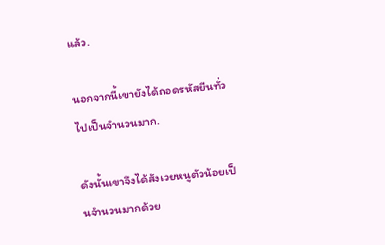แล้ว.

นอกจากนี้เขายังได้ถอดรหัสยีนทั่วไปเป็นจำนวนมาก.

ดังนั้นเขาจึงได้สังเวยหนูตัวน้อยเป็นจำนวนมากด้วย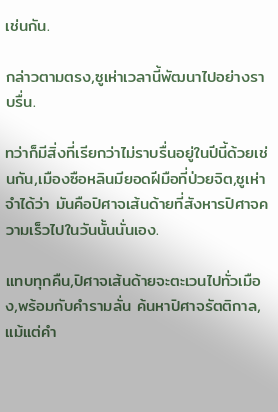เช่นกัน.

กล่าวตามตรง,ซูเห่าเวลานี้พัฒนาไปอย่างราบรื่น.

ทว่าก็มีสิ่งที่เรียกว่าไม่ราบรื่นอยู่ในปีนี้ด้วยเช่นกัน,เมืองซือหลินมียอดฝีมือที่ป่วยจิต,ซูเห่าจำได้ว่า มันคือปิศาจเส้นด้ายที่สังหารปิศาจความเร็วไปในวันนั้นนั่นเอง.

แทบทุกคืน,ปิศาจเส้นด้ายจะตะเวนไปทั่วเมือง,พร้อมกับคำรามลั่น ค้นหาปิศาจรัตติกาล,แม้แต่คำ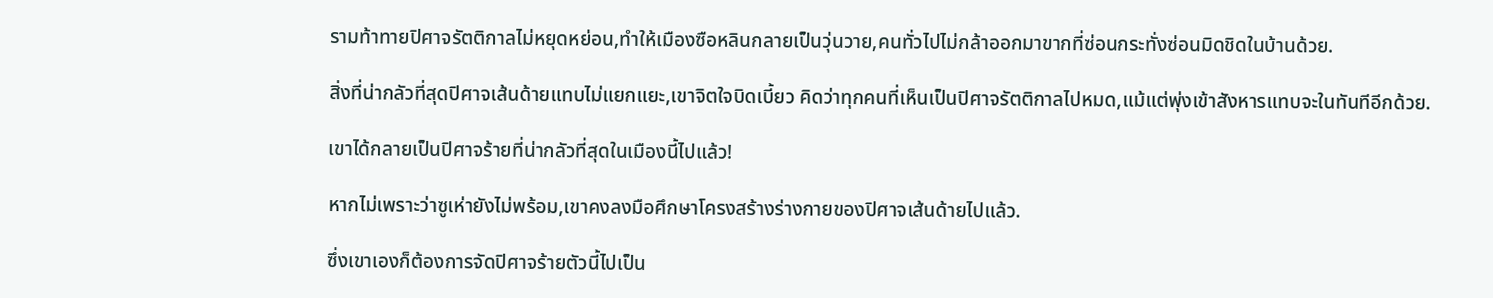รามท้าทายปิศาจรัตติกาลไม่หยุดหย่อน,ทำให้เมืองซือหลินกลายเป็นวุ่นวาย,คนทั่วไปไม่กล้าออกมาขากที่ซ่อนกระทั่งซ่อนมิดชิดในบ้านด้วย.

สิ่งที่น่ากลัวที่สุดปิศาจเส้นด้ายแทบไม่แยกแยะ,เขาจิตใจบิดเบี้ยว คิดว่าทุกคนที่เห็นเป็นปิศาจรัตติกาลไปหมด,แม้แต่พุ่งเข้าสังหารแทบจะในทันทีอีกด้วย.

เขาได้กลายเป็นปิศาจร้ายที่น่ากลัวที่สุดในเมืองนี้ไปแล้ว!

หากไม่เพราะว่าซูเห่ายังไม่พร้อม,เขาคงลงมือศึกษาโครงสร้างร่างกายของปิศาจเส้นด้ายไปแล้ว.

ซึ่งเขาเองก็ต้องการจัดปิศาจร้ายตัวนี้ไปเป็น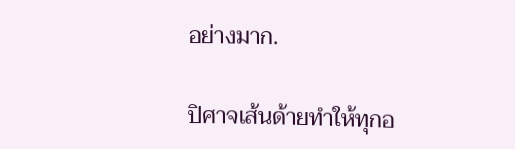อย่างมาก.

ปิศาจเส้นด้ายทำให้ทุกอ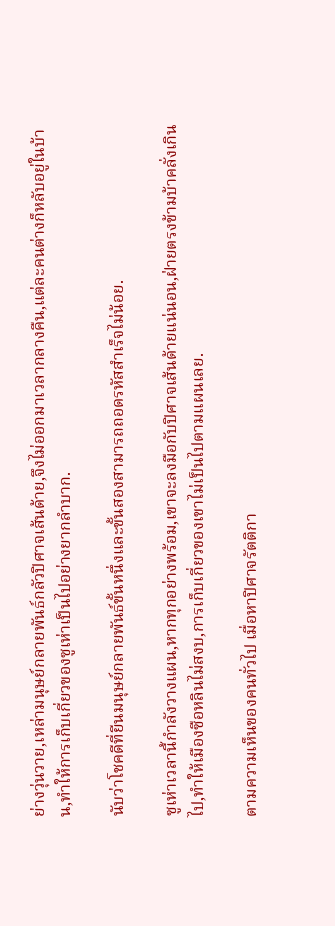ย่างวุ่นวาย,เหล่ามนุษย์กลายพันธ์กลัวปิศาจเส้นด้าย,จึงไม่ออกมาเวลากลางคืน,แต่ละคนต่างก็หลับอยู่ในบ้าน,ทำให้การเก็บเกี่ยวของซูเห่าเป็นไปอย่างยากลำบาก.

นับว่าโชคดีที่ยีนมนุษย์กลายพันธ์ขั้นหนึ่งและขั้นสองสามารถถอดรหัสสำเร็จไม่น้อย.

ซูเห่าเวลานี้กำลังวางแผน,หากทุกอย่างพร้อม,เขาจะลงมือกับปิศาจเส้นด้ายแน่นอน,ฝ่ายตรงข้ามบ้าคลั่งเกินไป,ทำให้เมืองซือหลินไม่สงบ,การเก็บเกี่ยวของเขาไม่เป็นไปตามแผนเลย.

ตามความเห็นของคนทั่วไป เมื่อหาปิศาจรัตติกา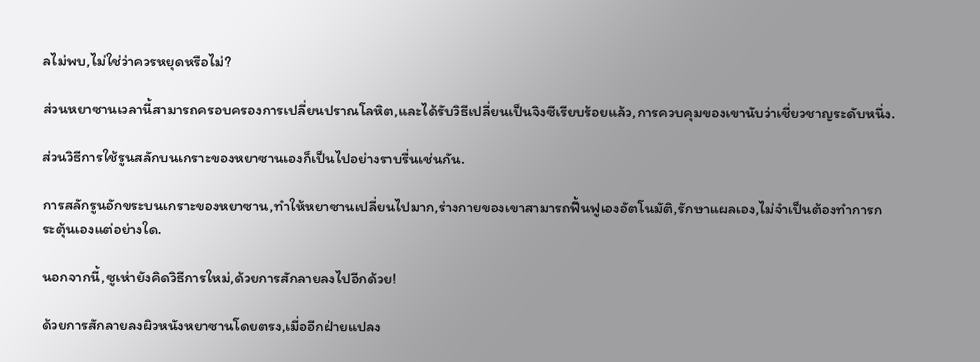ลไม่พบ,ไม่ใช่ว่าควรหยุดหรือไม่?

ส่วนหยาซานเวลานี้สามารถครอบครองการเปลี่ยนปราณโลหิต,และได้รับวิธีเปลี่ยนเป็นจิงซีเรียบร้อยแล้ว,การควบคุมของเขานับว่าเชี่ยวชาญระดับหนึ่ง.

ส่วนวิธีการใช้รูนสลักบนเกราะของหยาซานเองก็เป็นไปอย่างราบรื่นเช่นกัน.

การสลักรูนอักขระบนเกราะของหยาซาน,ทำให้หยาซานเปลี่ยนไปมาก,ร่างกายของเขาสามารถฟื้นฟูเองอัตโนมัติ,รักษาแผลเอง,ไม่จำเป็นต้องทำการกระตุ้นเองแต่อย่างใด.

นอกจากนี้,ซูเห่ายังคิดวิธีการใหม่,ด้วยการสักลายลงไปอีกด้วย!

ด้วยการสักลายลงผิวหนังหยาซานโดยตรง,เมี่ออีกฝ่ายแปลง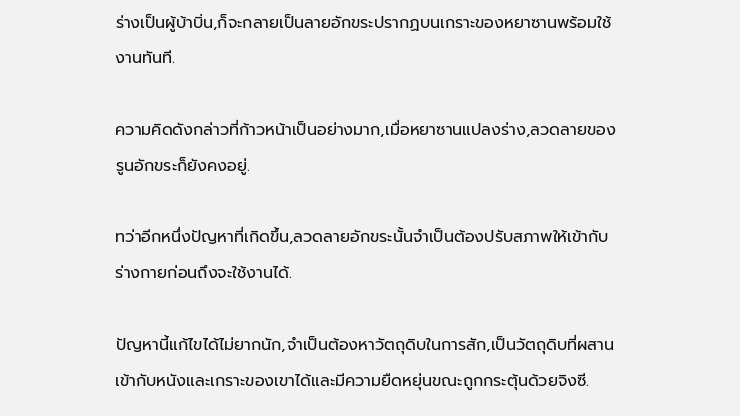ร่างเป็นผู้บ้าบิ่น,ก็จะกลายเป็นลายอักขระปรากฏบนเกราะของหยาซานพร้อมใช้งานทันที.

ความคิดดังกล่าวที่ก้าวหน้าเป็นอย่างมาก,เมื่อหยาซานแปลงร่าง,ลวดลายของรูนอักขระก็ยังคงอยู่.

ทว่าอีกหนึ่งปัญหาที่เกิดขึ้น,ลวดลายอักขระนั้นจำเป็นต้องปรับสภาพให้เข้ากับร่างกายก่อนถึงจะใช้งานได้.

ปัญหานี้แก้ไขได้ไม่ยากนัก,จำเป็นต้องหาวัตถุดิบในการสัก,เป็นวัตถุดิบที่ผสานเข้ากับหนังและเกราะของเขาได้และมีความยืดหยุ่นขณะถูกกระตุ้นด้วยจิงซี.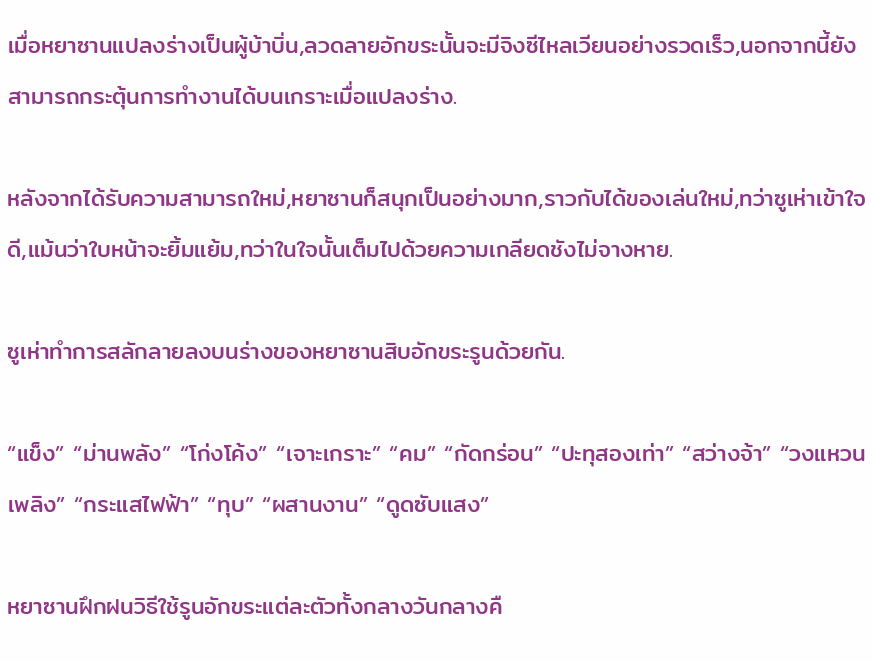เมื่อหยาซานแปลงร่างเป็นผู้บ้าบิ่น,ลวดลายอักขระนั้นจะมีจิงซีไหลเวียนอย่างรวดเร็ว,นอกจากนี้ยังสามารถกระตุ้นการทำงานได้บนเกราะเมื่อแปลงร่าง.

หลังจากได้รับความสามารถใหม่,หยาซานก็สนุกเป็นอย่างมาก,ราวกับได้ของเล่นใหม่,ทว่าซูเห่าเข้าใจดี,แม้นว่าใบหน้าจะยิ้มแย้ม,ทว่าในใจนั้นเต็มไปด้วยความเกลียดชังไม่จางหาย.

ซูเห่าทำการสลักลายลงบนร่างของหยาซานสิบอักขระรูนด้วยกัน.

“แข็ง” “ม่านพลัง” “โก่งโค้ง” “เจาะเกราะ” “คม” “กัดกร่อน” “ปะทุสองเท่า” “สว่างจ้า” “วงแหวนเพลิง” “กระแสไฟฟ้า” “ทุบ” “ผสานงาน” “ดูดซับแสง”

หยาซานฝึกฝนวิธีใช้รูนอักขระแต่ละตัวทั้งกลางวันกลางคื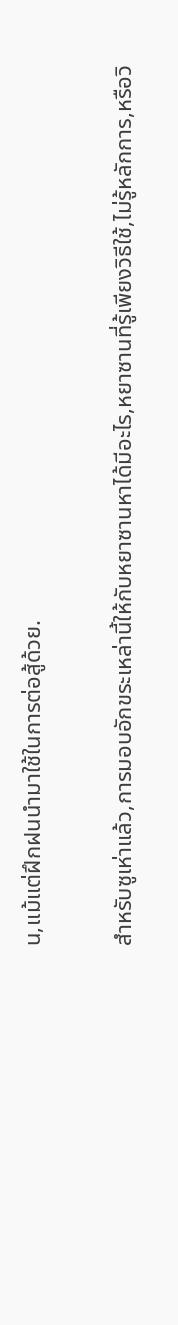น,แม้แต่ฝึกฝนนำมาใช้ในการต่อสู้ด้วย.

สำหรับซูเห่าแล้ว,การมอบอักขระเหล่านี้ให้กับหยาซานหาได้มีอะไร,หยาซานที่รู้เพียงวิธีใช้,ไม่รู้หลักการ,หรือวิ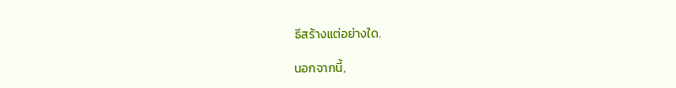ธีสร้างแต่อย่างใด.

นอกจากนี้,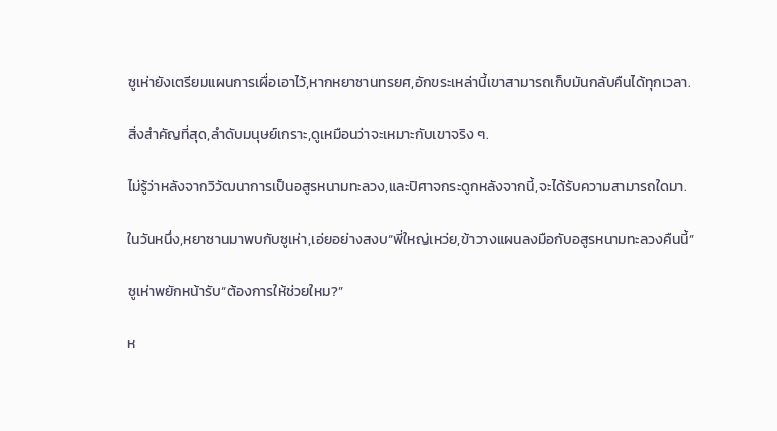ซูเห่ายังเตรียมแผนการเผื่อเอาไว้,หากหยาซานทรยศ,อักขระเหล่านี้เขาสามารถเก็บมันกลับคืนได้ทุกเวลา.

สิ่งสำคัญที่สุด,ลำดับมนุษย์เกราะ,ดูเหมือนว่าจะเหมาะกับเขาจริง ๆ.

ไม่รู้ว่าหลังจากวิวัฒนาการเป็นอสูรหนามทะลวง,และปิศาจกระดูกหลังจากนี้,จะได้รับความสามารถใดมา.

ในวันหนึ่ง,หยาซานมาพบกับซูเห่า,เอ่ยอย่างสงบ“พี่ใหญ่เหว่ย,ข้าวางแผนลงมือกับอสูรหนามทะลวงคืนนี้”

ซูเห่าพยักหน้ารับ“ต้องการให้ช่วยใหม?”

ห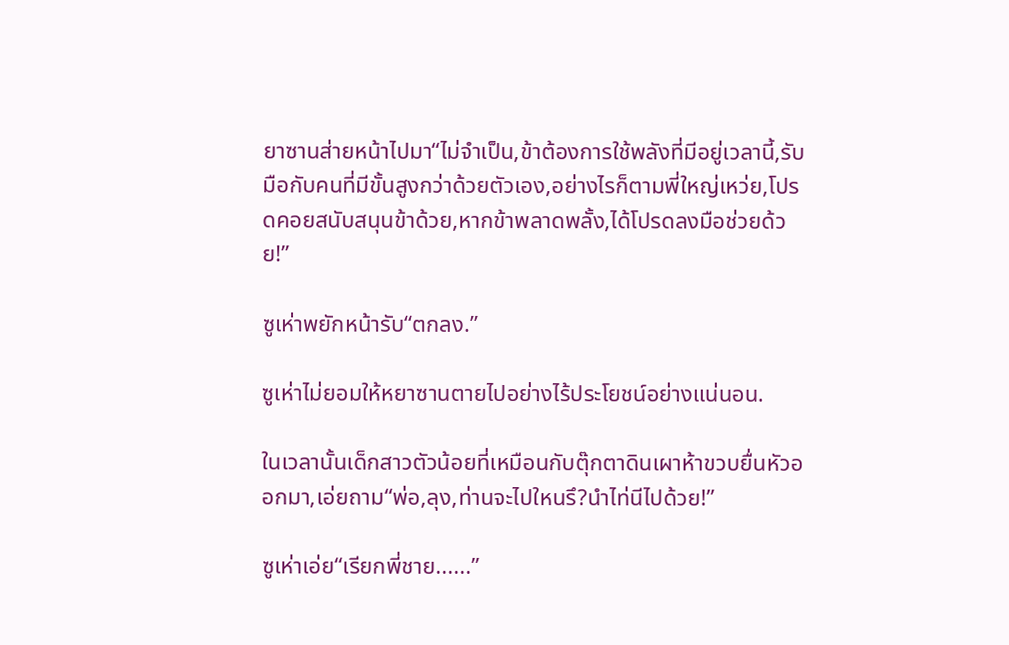ยาซานส่ายหน้าไปมา“ไม่จำเป็น,ข้าต้องการใช้พลังที่มีอยู่เวลานี้,รับมือกับคนที่มีขั้นสูงกว่าด้วยตัวเอง,อย่างไรก็ตามพี่ใหญ่เหว่ย,โปรดคอยสนับสนุนข้าด้วย,หากข้าพลาดพลั้ง,ได้โปรดลงมือช่วยด้วย!”

ซูเห่าพยักหน้ารับ“ตกลง.”

ซูเห่าไม่ยอมให้หยาซานตายไปอย่างไร้ประโยชน์อย่างแน่นอน.

ในเวลานั้นเด็กสาวตัวน้อยที่เหมือนกับตุ๊กตาดินเผาห้าขวบยื่นหัวออกมา,เอ่ยถาม“พ่อ,ลุง,ท่านจะไปใหนรึ?นำไท่นีไปด้วย!”

ซูเห่าเอ่ย“เรียกพี่ชาย......”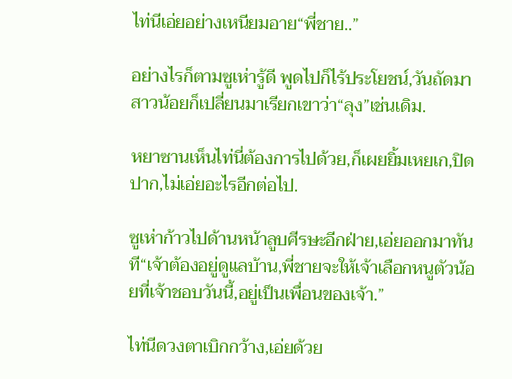ไท่นีเอ่ยอย่างเหนียมอาย“พี่ชาย..”

อย่างไรก็ตามซูเห่ารู้ดี พูดไปก็ไร้ประโยชน์,วันถัดมาสาวน้อยก็เปลี่ยนมาเรียกเขาว่า“ลุง”เช่นเดิม.

หยาซานเห็นไท่นี่ต้องการไปด้วย,ก็เผยยิ้มเหยเก,ปิดปาก,ไม่เอ่ยอะไรอีกต่อไป.

ซูเห่าก้าวไปด้านหน้าลูบศีรษะอีกฝ่าย,เอ่ยออกมาทันที“เจ้าต้องอยู่ดูแลบ้าน,พี่ชายจะให้เจ้าเลือกหนูตัวน้อยที่เจ้าชอบวันนี้,อยู่เป็นเพื่อนของเจ้า.”

ไท่นีดวงตาเบิกกว้าง,เอ่ยด้วย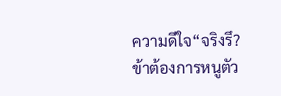ความดีใจ“จริงรึ?ข้าต้องการหนูตัว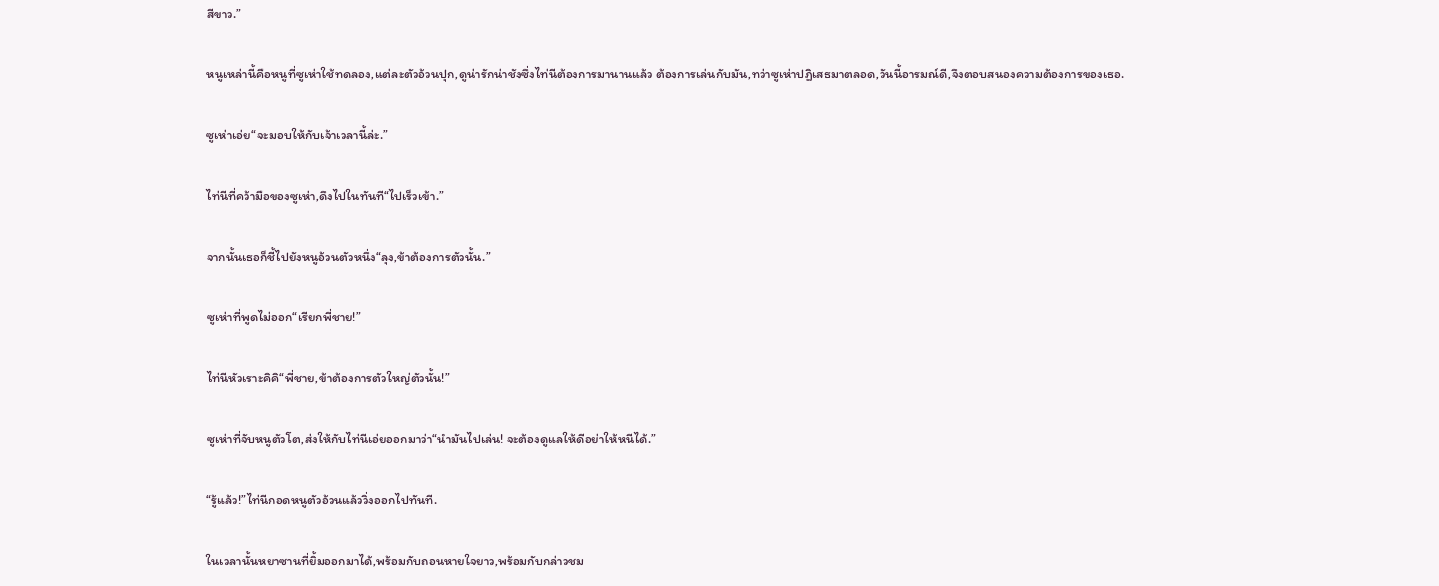สีขาว.”

หนูเหล่านี้คือหนูที่ซูเห่าใช้ทดลอง,แต่ละตัวอ้วนปุก,ดูน่ารักน่าชังซึ่งไท่นีต้องการมานานแล้ว ต้องการเล่นกับมัน,ทว่าซูเห่าปฏิเสธมาตลอด,วันนี้อารมณ์ดี,จึงตอบสนองความต้องการของเธอ.

ซูเห่าเอ่ย“จะมอบให้กับเจ้าเวลานี้ล่ะ.”

ไท่นีที่คว้ามือของซูเห่า,ดึงไปในทันที“ไปเร็วเข้า.”

จากนั้นเธอก็ชี้ไปยังหนูอ้วนตัวหนึ่ง“ลุง,ข้าต้องการตัวนั้น.”

ซูเห่าที่พูดไม่ออก“เรียกพี่ชาย!”

ไท่นีหัวเราะคิคิ“พี่ชาย,ข้าต้องการตัวใหญ่ตัวนั้น!”

ซูเห่าที่จับหนูตัวโต,ส่งให้กับไท่นีเอ่ยออกมาว่า“นำมันไปเล่น! จะต้องดูแลให้ดีอย่าให้หนีได้.”

“รู้แล้ว!”ไท่นีกอดหนูตัวอ้วนแล้ววิ่งออกไปทันที.

ในเวลานั้นหยาซานที่ยิ้มออกมาได้,พร้อมกับถอนหายใจยาว,พร้อมกับกล่าวชม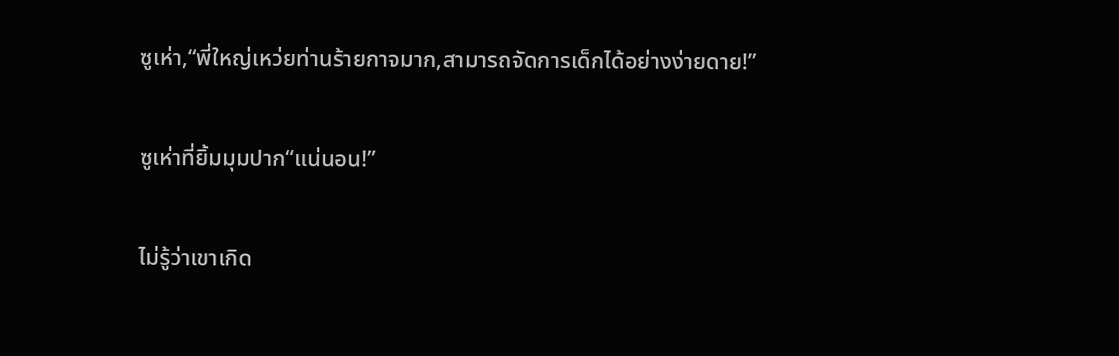ซูเห่า,“พี่ใหญ่เหว่ยท่านร้ายกาจมาก,สามารถจัดการเด็กได้อย่างง่ายดาย!”

ซูเห่าที่ยิ้มมุมปาก“แน่นอน!”

ไม่รู้ว่าเขาเกิด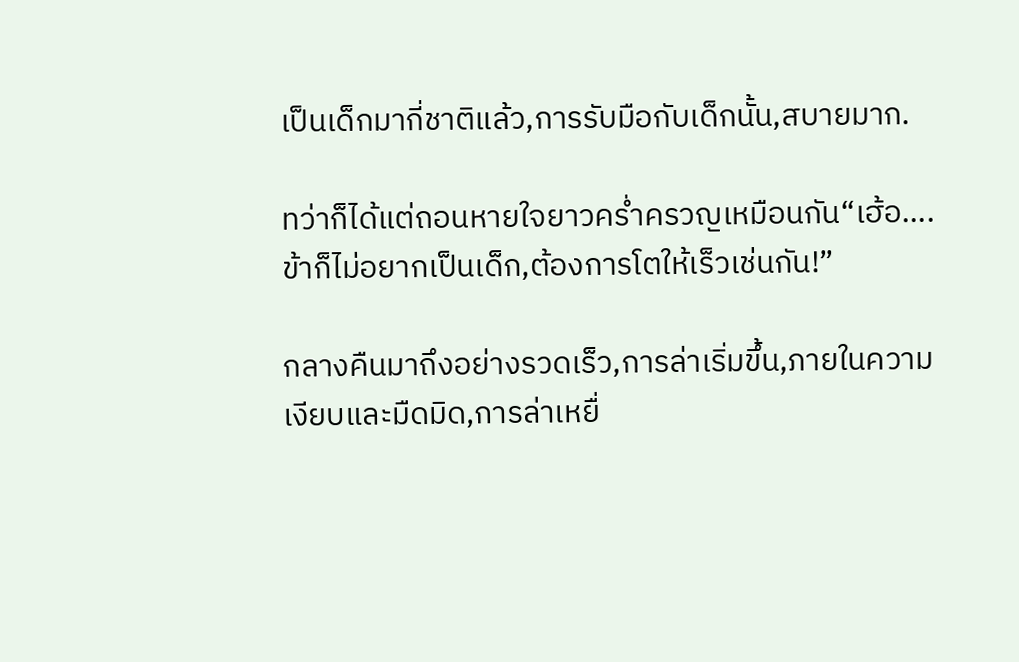เป็นเด็กมากี่ชาติแล้ว,การรับมือกับเด็กนั้น,สบายมาก.

ทว่าก็ได้แต่ถอนหายใจยาวคร่ำครวญเหมือนกัน“เฮ้อ....ข้าก็ไม่อยากเป็นเด็ก,ต้องการโตให้เร็วเช่นกัน!”

กลางคืนมาถึงอย่างรวดเร็ว,การล่าเริ่มขึ้น,ภายในความเงียบและมืดมิด,การล่าเหยื่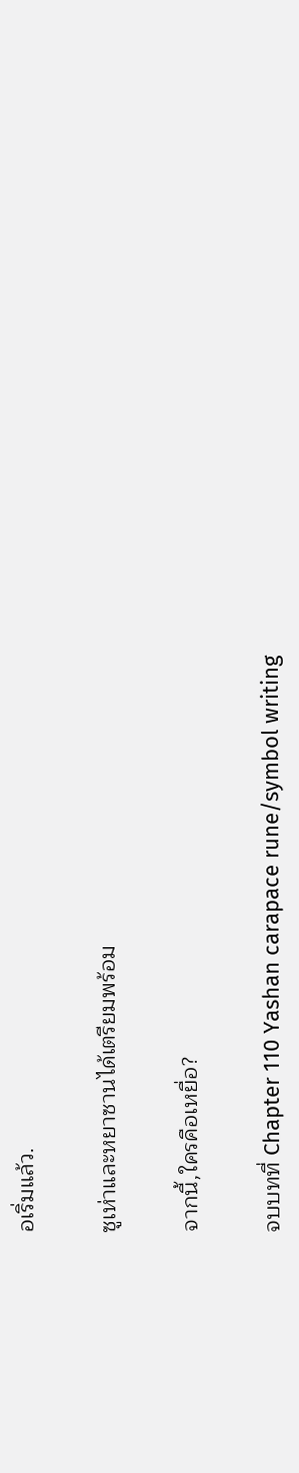อเริ่มแล้ว.

ซูเห่าและหยาซานได้เตรียมพร้อม

จากนี้,ใครคือเหยื่อ?

จบบทที่ Chapter 110 Yashan carapace rune/symbol writing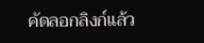คัดลอกลิงก์แล้ว